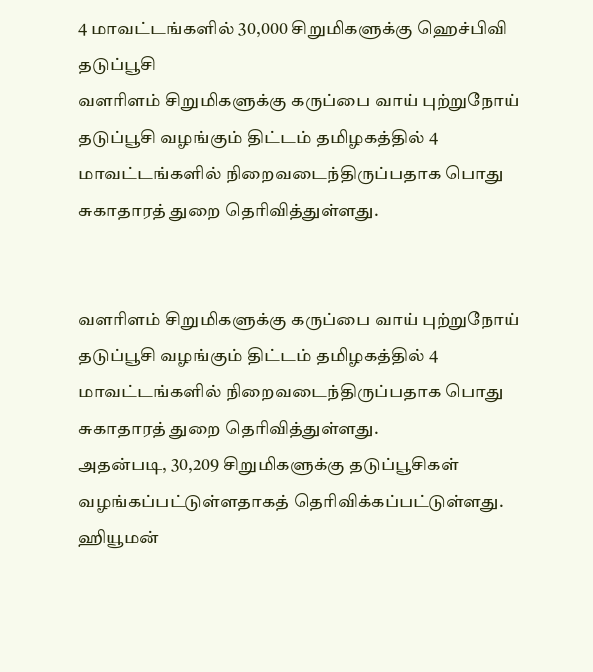4 மாவட்டங்களில் 30,000 சிறுமிகளுக்கு ஹெச்பிவி தடுப்பூசி
வளரிளம் சிறுமிகளுக்கு கருப்பை வாய் புற்றுநோய் தடுப்பூசி வழங்கும் திட்டம் தமிழகத்தில் 4 மாவட்டங்களில் நிறைவடைந்திருப்பதாக பொது சுகாதாரத் துறை தெரிவித்துள்ளது.


வளரிளம் சிறுமிகளுக்கு கருப்பை வாய் புற்றுநோய் தடுப்பூசி வழங்கும் திட்டம் தமிழகத்தில் 4 மாவட்டங்களில் நிறைவடைந்திருப்பதாக பொது சுகாதாரத் துறை தெரிவித்துள்ளது.
அதன்படி, 30,209 சிறுமிகளுக்கு தடுப்பூசிகள் வழங்கப்பட்டுள்ளதாகத் தெரிவிக்கப்பட்டுள்ளது.
ஹியூமன்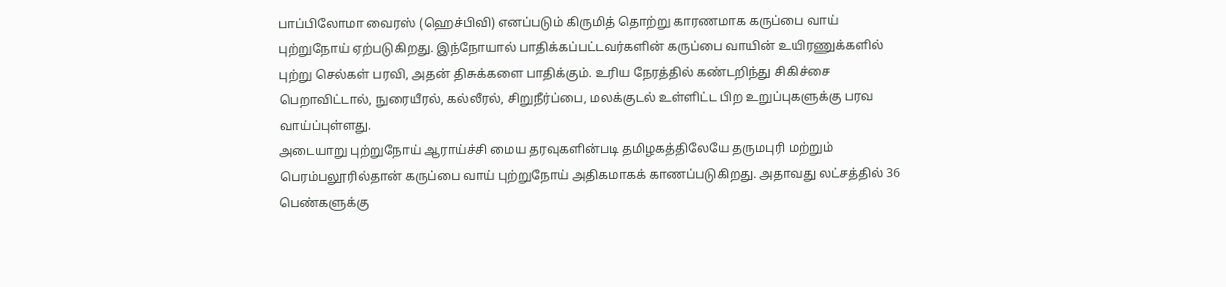பாப்பிலோமா வைரஸ் (ஹெச்பிவி) எனப்படும் கிருமித் தொற்று காரணமாக கருப்பை வாய் புற்றுநோய் ஏற்படுகிறது. இந்நோயால் பாதிக்கப்பட்டவர்களின் கருப்பை வாயின் உயிரணுக்களில் புற்று செல்கள் பரவி, அதன் திசுக்களை பாதிக்கும். உரிய நேரத்தில் கண்டறிந்து சிகிச்சை பெறாவிட்டால், நுரையீரல், கல்லீரல், சிறுநீர்ப்பை, மலக்குடல் உள்ளிட்ட பிற உறுப்புகளுக்கு பரவ வாய்ப்புள்ளது.
அடையாறு புற்றுநோய் ஆராய்ச்சி மைய தரவுகளின்படி தமிழகத்திலேயே தருமபுரி மற்றும் பெரம்பலூரில்தான் கருப்பை வாய் புற்றுநோய் அதிகமாகக் காணப்படுகிறது. அதாவது லட்சத்தில் 36 பெண்களுக்கு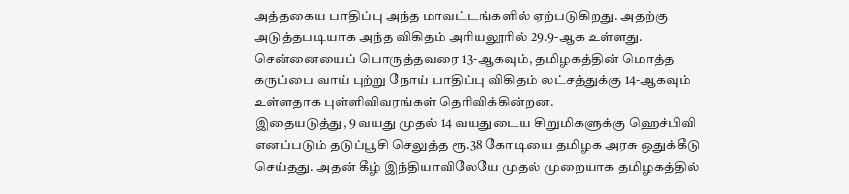அத்தகைய பாதிப்பு அந்த மாவட்டங்களில் ஏற்படுகிறது. அதற்கு அடுத்தபடியாக அந்த விகிதம் அரியலூரில் 29.9-ஆக உள்ளது. சென்னையைப் பொருத்தவரை 13-ஆகவும், தமிழகத்தின் மொத்த கருப்பை வாய் புற்று நோய் பாதிப்பு விகிதம் லட்சத்துக்கு 14-ஆகவும் உள்ளதாக புள்ளிவிவரங்கள் தெரிவிக்கின்றன.
இதையடுத்து, 9 வயது முதல் 14 வயதுடைய சிறுமிகளுக்கு ஹெச்பிவி எனப்படும் தடுப்பூசி செலுத்த ரூ.38 கோடியை தமிழக அரசு ஒதுக்கீடு செய்தது. அதன் கீழ் இந்தியாவிலேயே முதல் முறையாக தமிழகத்தில்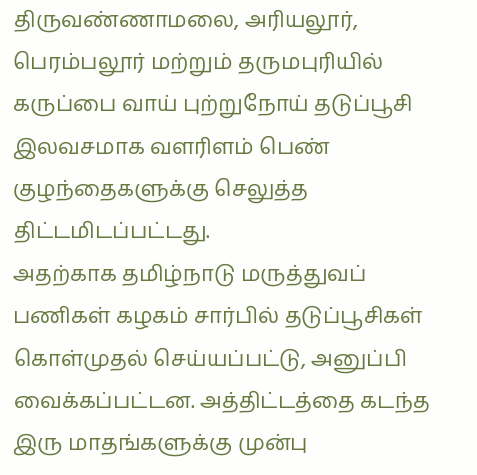திருவண்ணாமலை, அரியலூர், பெரம்பலூர் மற்றும் தருமபுரியில் கருப்பை வாய் புற்றுநோய் தடுப்பூசி இலவசமாக வளரிளம் பெண் குழந்தைகளுக்கு செலுத்த திட்டமிடப்பட்டது.
அதற்காக தமிழ்நாடு மருத்துவப் பணிகள் கழகம் சார்பில் தடுப்பூசிகள் கொள்முதல் செய்யப்பட்டு, அனுப்பி வைக்கப்பட்டன. அத்திட்டத்தை கடந்த இரு மாதங்களுக்கு முன்பு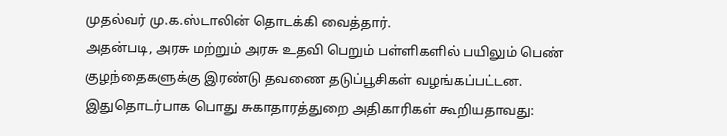முதல்வர் மு.க.ஸ்டாலின் தொடக்கி வைத்தார்.
அதன்படி, அரசு மற்றும் அரசு உதவி பெறும் பள்ளிகளில் பயிலும் பெண் குழந்தைகளுக்கு இரண்டு தவணை தடுப்பூசிகள் வழங்கப்பட்டன.
இதுதொடர்பாக பொது சுகாதாரத்துறை அதிகாரிகள் கூறியதாவது: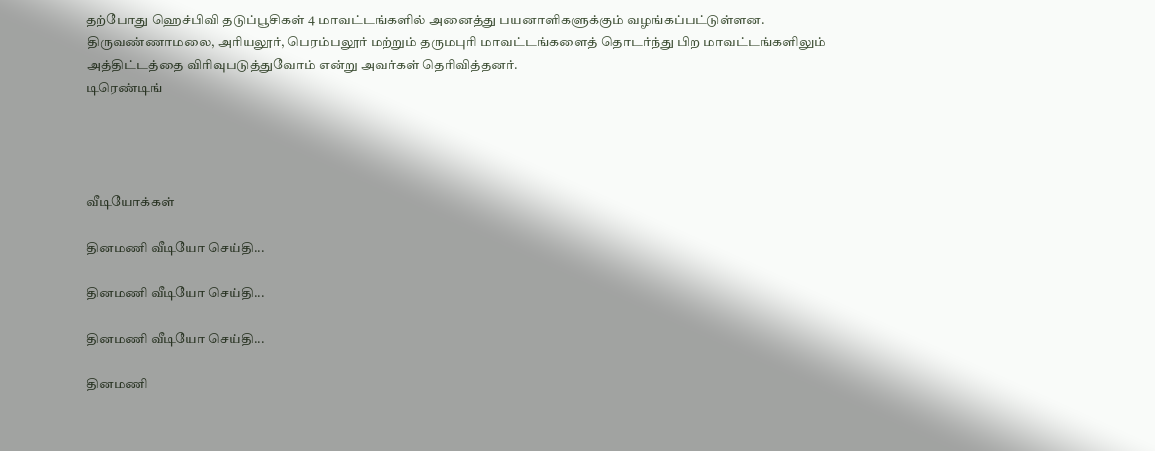தற்போது ஹெச்பிவி தடுப்பூசிகள் 4 மாவட்டங்களில் அனைத்து பயனாளிகளுக்கும் வழங்கப்பட்டுள்ளன. திருவண்ணாமலை, அரியலூர், பெரம்பலூர் மற்றும் தருமபுரி மாவட்டங்களைத் தொடர்ந்து பிற மாவட்டங்களிலும் அத்திட்டத்தை விரிவுபடுத்துவோம் என்று அவர்கள் தெரிவித்தனர்.
டிரெண்டிங்




வீடியோக்கள்

தினமணி வீடியோ செய்தி...

தினமணி வீடியோ செய்தி...

தினமணி வீடியோ செய்தி...

தினமணி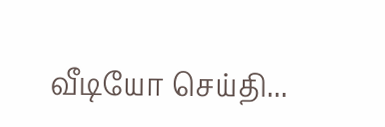வீடியோ செய்தி...